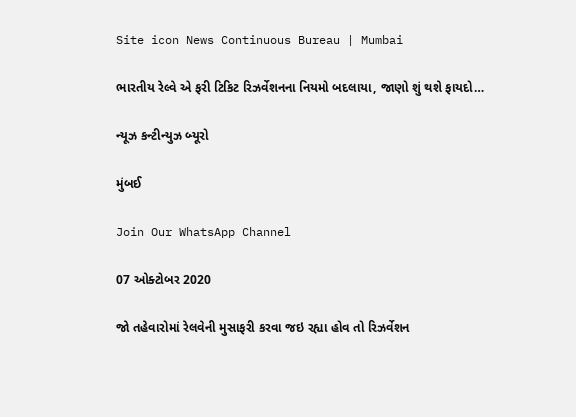Site icon News Continuous Bureau | Mumbai

ભારતીય રેલ્વે એ ફરી ટિકિટ રિઝર્વેશનના નિયમો બદલાયા, જાણો શું થશે ફાયદો…

ન્યૂઝ કન્ટીન્યુઝ બ્યૂરો

મુંબઈ

Join Our WhatsApp Channel

07 ઓક્ટોબર 2020

જો તહેવારોમાં રેલવેની મુસાફરી કરવા જઇ રહ્યા હોવ તો રિઝર્વેશન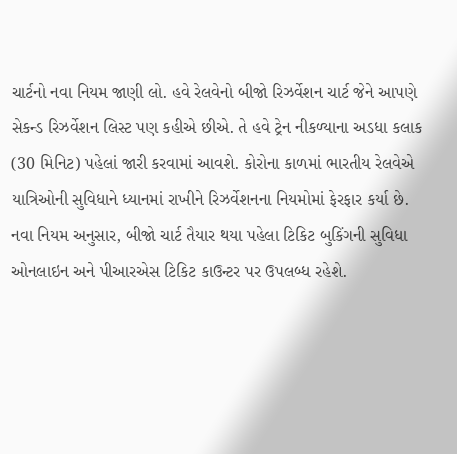ચાર્ટનો નવા નિયમ જાણી લો. હવે રેલવેનો બીજો રિઝર્વેશન ચાર્ટ જેને આપણે સેકન્ડ રિઝર્વેશન લિસ્ટ પણ કહીએ છીએ. તે હવે ટ્રેન નીકળ્યાના અડધા કલાક (30 મિનિટ) પહેલાં જારી કરવામાં આવશે. કોરોના કાળમાં ભારતીય રેલવેએ યાત્રિઓની સુવિધાને ધ્યાનમાં રાખીને રિઝર્વેશનના નિયમોમાં ફેરફાર કર્યા છે. નવા નિયમ અનુસાર, બીજો ચાર્ટ તૈયાર થયા પહેલા ટિકિટ બુકિંગની સુવિધા ઓનલાઇન અને પીઆરએસ ટિકિટ કાઉન્ટર પર ઉપલબ્ધ રહેશે.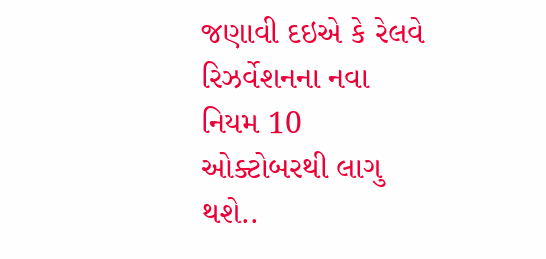જણાવી દઇએ કે રેલવે રિઝર્વેશનના નવા નિયમ 10 ઓક્ટોબરથી લાગુ થશે..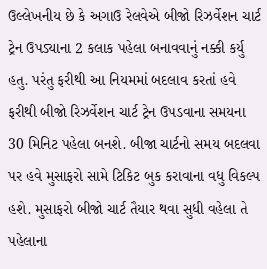ઉલ્લેખનીય છે કે અગાઉ રેલવેએ બીજો રિઝર્વેશન ચાર્ટ ટ્રેન ઉપડ્યાના 2 કલાક પહેલા બનાવવાનું નક્કી કર્યુ હતુ. પરંતુ ફરીથી આ નિયમમાં બદલાવ કરતાં હવે ફરીથી બીજો રિઝર્વેશન ચાર્ટ ટ્રેન ઉપડવાના સમયના 30 મિનિટ પહેલા બનશે. બીજા ચાર્ટનો સમય બદલવા પર હવે મુસાફરો સામે ટિકિટ બુક કરાવાના વધુ વિકલ્પ હશે. મુસાફરો બીજો ચાર્ટ તૈયાર થવા સુધી વહેલા તે પહેલાના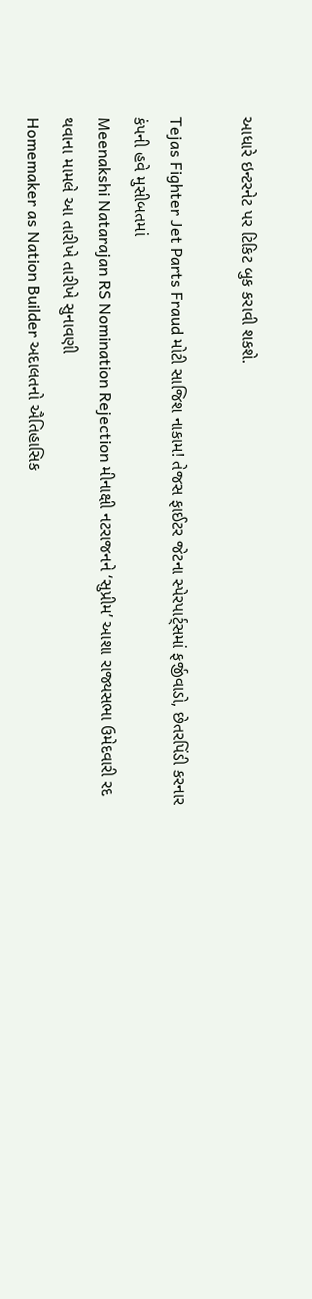આધારે ઇન્ટરનેટ પર ટિકિટ બુક કરાવી શકશે.

Tejas Fighter Jet Parts Fraud મોટી સાજિશ નાકામ! તેજસ ફાઈટર જેટના સ્પેરપાર્ટ્સમાં ફર્જીવાડો, છેતરપિંડી કરનાર કંપની હવે મુસીબતમાં
Meenakshi Natarajan RS Nomination Rejection મીનાક્ષી નટરાજનને ‘સુપ્રીમ’ આશા રાજ્યસભા ઉમેદવારી રદ થવાના મામલે આ તારીખે તારીખે સુનાવણી
Homemaker as Nation Builder અદાલતનો ઐતિહાસિક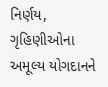નિર્ણય, ગૃહિણીઓના અમૂલ્ય યોગદાનને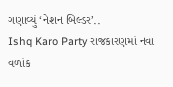ગણાવ્યું ‘નેશન બિલ્ડર’..
Ishq Karo Party રાજકારણમાં નવા વળાંક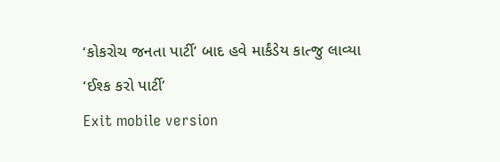‘કોકરોચ જનતા પાર્ટી’ બાદ હવે માર્કંડેય કાત્જુ લાવ્યા ‘ઈશ્ક કરો પાર્ટી’
Exit mobile version